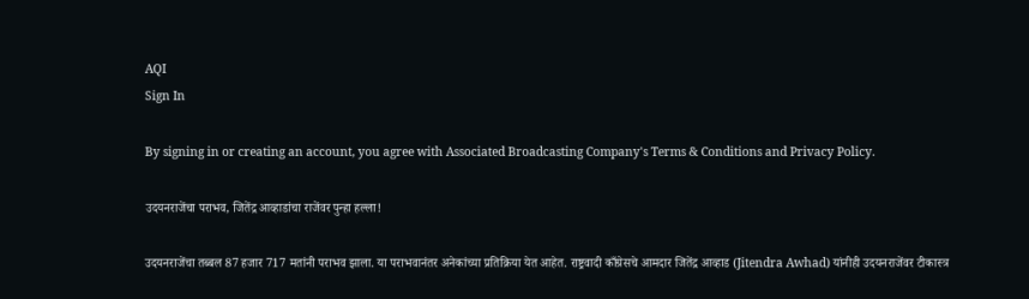AQI
Sign In

By signing in or creating an account, you agree with Associated Broadcasting Company's Terms & Conditions and Privacy Policy.

उदयनराजेंचा पराभव, जितेंद्र आव्हाडांचा राजेंवर पुन्हा हल्ला!

उदयनराजेंचा तब्बल 87 हजार 717 मतांनी पराभव झाला. या पराभवानंतर अनेकांच्या प्रतिक्रिया येत आहेत. राष्ट्रवादी काँग्रेसचे आमदार जितेंद्र आव्हाड (Jitendra Awhad) यांनीही उदयनराजेंवर टीकास्त्र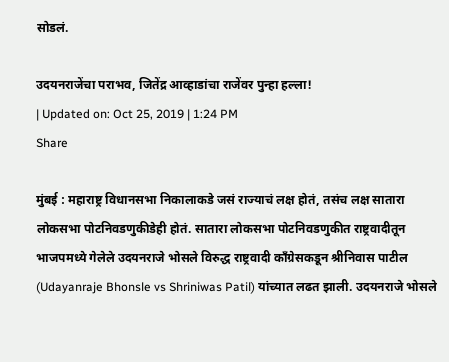सोडलं.

उदयनराजेंचा पराभव, जितेंद्र आव्हाडांचा राजेंवर पुन्हा हल्ला!
| Updated on: Oct 25, 2019 | 1:24 PM
Share

मुंबई : महाराष्ट्र विधानसभा निकालाकडे जसं राज्याचं लक्ष होतं, तसंच लक्ष सातारा लोकसभा पोटनिवडणुकीडेही होतं. सातारा लोकसभा पोटनिवडणुकीत राष्ट्रवादीतून भाजपमध्ये गेलेले उदयनराजे भोसले विरुद्ध राष्ट्रवादी काँग्रेसकडून श्रीनिवास पाटील (Udayanraje Bhonsle vs Shriniwas Patil) यांच्यात लढत झाली. उदयनराजे भोसले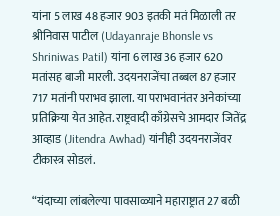यांना 5 लाख 48 हजार 903 इतकी मतं मिळाली तर श्रीनिवास पाटील (Udayanraje Bhonsle vs Shriniwas Patil) यांना 6 लाख 36 हजार 620 मतांसह बाजी मारली. उदयनराजेंचा तब्बल 87 हजार 717 मतांनी पराभव झाला. या पराभवानंतर अनेकांच्या प्रतिक्रिया येत आहेत. राष्ट्रवादी काँग्रेसचे आमदार जितेंद्र आव्हाड (Jitendra Awhad) यांनीही उदयनराजेंवर टीकास्त्र सोडलं.

“यंदाच्या लांबलेल्या पावसाळ्याने महाराष्ट्रात 27 बळी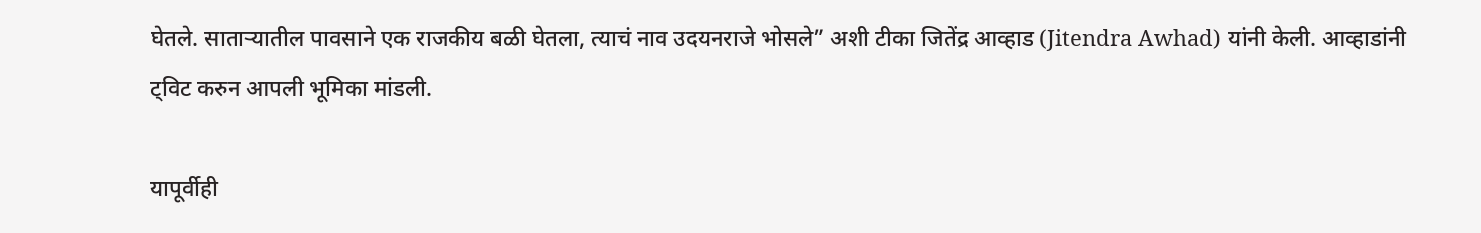घेतले. साताऱ्यातील पावसाने एक राजकीय बळी घेतला, त्याचं नाव उदयनराजे भोसले” अशी टीका जितेंद्र आव्हाड (Jitendra Awhad) यांनी केली. आव्हाडांनी ट्विट करुन आपली भूमिका मांडली.

यापूर्वीही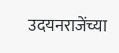उदयनराजेंच्या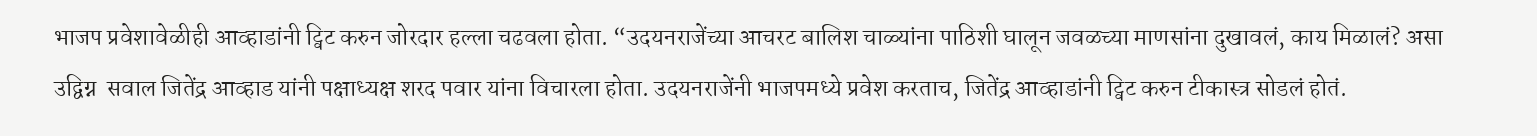भाजप प्रवेशावेळीही आव्हाडांनी ट्विट करुन जोरदार हल्ला चढवला होता. “उदयनराजेंच्या आचरट बालिश चाळ्यांना पाठिशी घालून जवळच्या माणसांना दुखावलं, काय मिळालं? असा उद्विग्न  सवाल जितेंद्र आव्हाड यांनी पक्षाध्यक्ष शरद पवार यांना विचारला होता. उदयनराजेंनी भाजपमध्ये प्रवेश करताच, जितेंद्र आव्हाडांनी ट्विट करुन टीकास्त्र सोडलं होतं.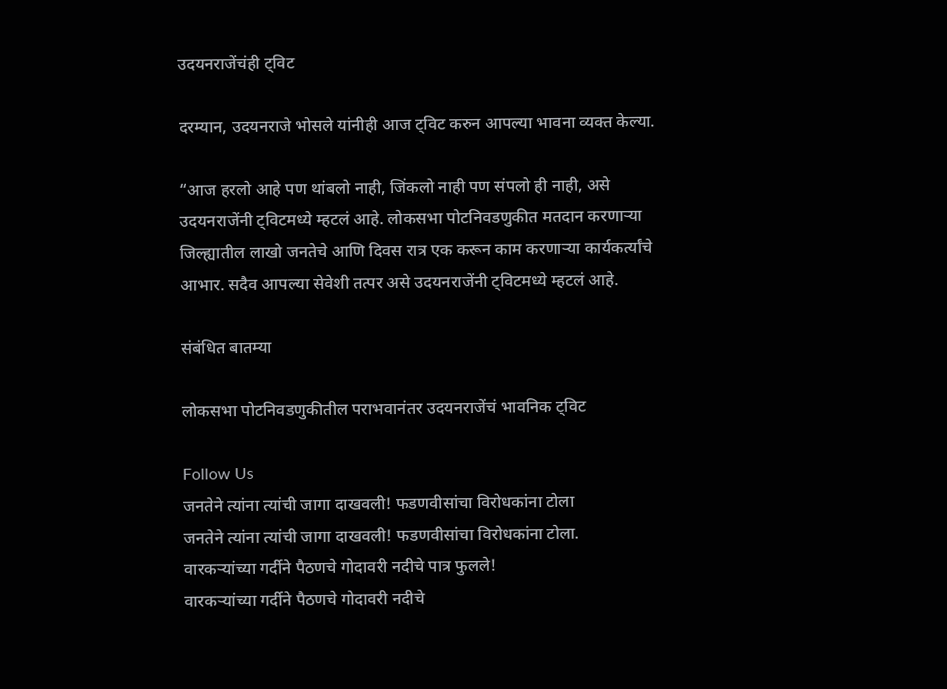उदयनराजेंचंही ट्विट

दरम्यान, उदयनराजे भोसले यांनीही आज ट्विट करुन आपल्या भावना व्यक्त केल्या.

“आज हरलो आहे पण थांबलो नाही, जिंकलो नाही पण संपलो ही नाही, असे उदयनराजेंनी ट्विटमध्ये म्हटलं आहे. लोकसभा पोटनिवडणुकीत मतदान करणाऱ्या जिल्ह्यातील लाखो जनतेचे आणि दिवस रात्र एक करून काम करणाऱ्या कार्यकर्त्यांचे आभार. सदैव आपल्या सेवेशी तत्पर असे उदयनराजेंनी ट्विटमध्ये म्हटलं आहे.

संबंधित बातम्या

लोकसभा पोटनिवडणुकीतील पराभवानंतर उदयनराजेंचं भावनिक ट्विट

Follow Us
जनतेने त्यांना त्यांची जागा दाखवली! फडणवीसांचा विरोधकांना टोला
जनतेने त्यांना त्यांची जागा दाखवली! फडणवीसांचा विरोधकांना टोला.
वारकऱ्यांच्या गर्दीने पैठणचे गोदावरी नदीचे पात्र फुलले!
वारकऱ्यांच्या गर्दीने पैठणचे गोदावरी नदीचे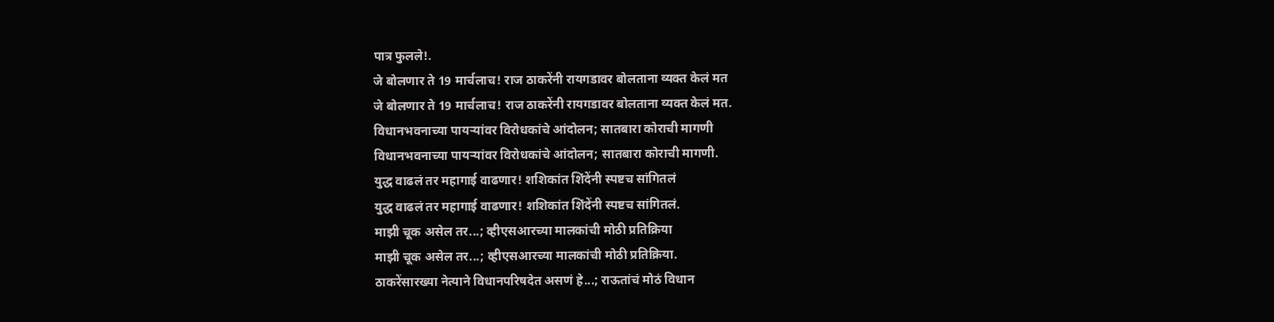पात्र फुलले!.
जे बोलणार ते 19 मार्चलाच! राज ठाकरेंनी रायगडावर बोलताना व्यक्त केलं मत
जे बोलणार ते 19 मार्चलाच! राज ठाकरेंनी रायगडावर बोलताना व्यक्त केलं मत.
विधानभवनाच्या पायऱ्यांवर विरोधकांचे आंदोलन; सातबारा कोराची मागणी
विधानभवनाच्या पायऱ्यांवर विरोधकांचे आंदोलन; सातबारा कोराची मागणी.
युद्ध वाढलं तर महागाई वाढणार! शशिकांत शिंदेंनी स्पष्टच सांगितलं
युद्ध वाढलं तर महागाई वाढणार! शशिकांत शिंदेंनी स्पष्टच सांगितलं.
माझी चूक असेल तर...; व्हीएसआरच्या मालकांची मोठी प्रतिक्रिया
माझी चूक असेल तर...; व्हीएसआरच्या मालकांची मोठी प्रतिक्रिया.
ठाकरेंसारख्या नेत्याने विधानपरिषदेत असणं हे...; राऊतांचं मोठं विधान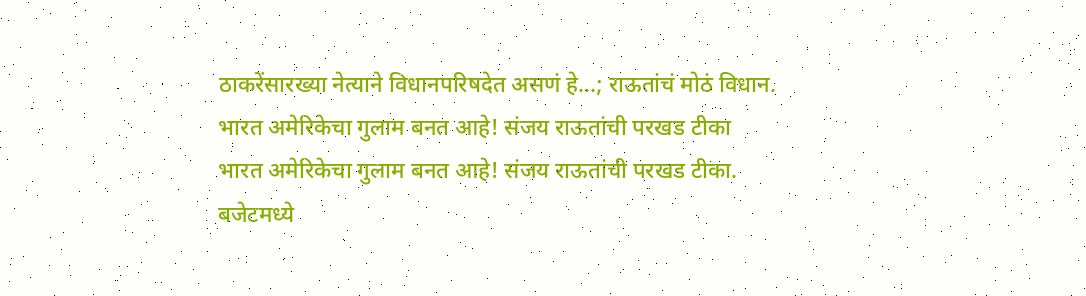ठाकरेंसारख्या नेत्याने विधानपरिषदेत असणं हे...; राऊतांचं मोठं विधान.
भारत अमेरिकेचा गुलाम बनत आहे! संजय राऊतांची परखड टीका
भारत अमेरिकेचा गुलाम बनत आहे! संजय राऊतांची परखड टीका.
बजेटमध्ये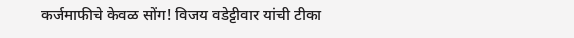कर्जमाफीचे केवळ सोंग! विजय वडेट्टीवार यांची टीका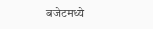बजेटमध्ये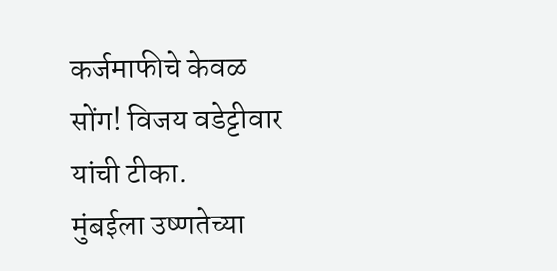कर्जमाफीचे केवळ सोंग! विजय वडेट्टीवार यांची टीका.
मुंबईला उष्णतेच्या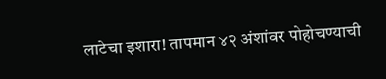लाटेचा इशारा! तापमान ४२ अंशांवर पोहोचण्याची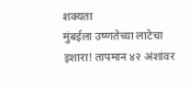शक्यता
मुंबईला उष्णतेच्या लाटेचा इशारा! तापमान ४२ अंशांवर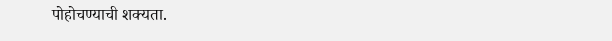पोहोचण्याची शक्यता.